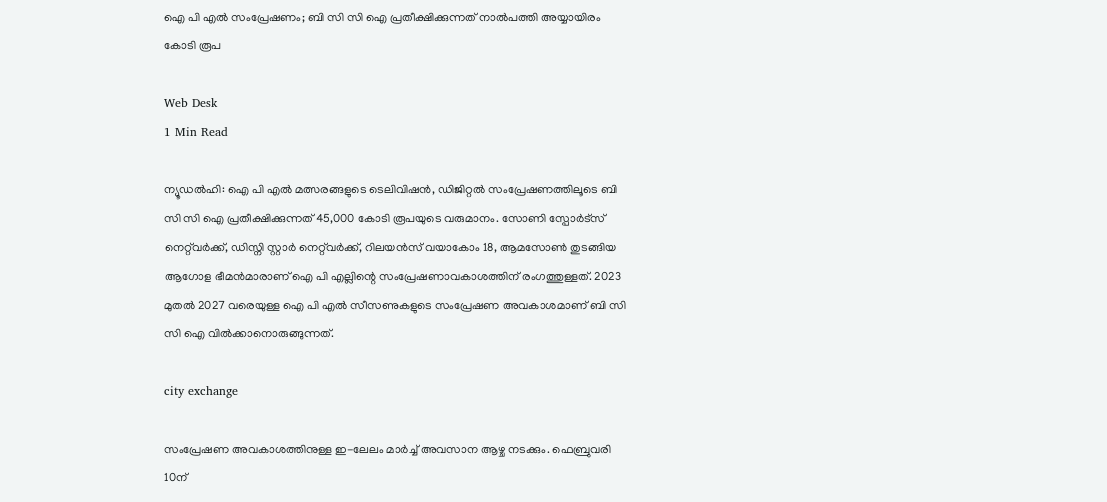ഐ പി എല്‍ സംപ്രേഷണം; ബി സി സി ഐ പ്രതീക്ഷിക്കുന്നത് നാല്‍പത്തി അയ്യായിരം കോടി രൂപ

Web Desk
1 Min Read

ന്യൂഡല്‍ഹി: ഐ പി എല്‍ മത്സരങ്ങളുടെ ടെലിവിഷന്‍, ഡിജിറ്റല്‍ സംപ്രേഷണത്തിലൂടെ ബി സി സി ഐ പ്രതീക്ഷിക്കുന്നത് 45,000 കോടി രൂപയുടെ വരുമാനം. സോണി സ്പോര്‍ട്സ് നെറ്റ്‌വര്‍ക്ക്, ഡിസ്നി സ്റ്റാര്‍ നെറ്റ്‌വര്‍ക്ക്, റിലയന്‍സ് വയാകോം 18, ആമസോണ്‍ തുടങ്ങിയ ആഗോള ഭീമന്‍മാരാണ് ഐ പി എല്ലിന്റെ സംപ്രേഷണാവകാശത്തിന് രംഗത്തുള്ളത്. 2023 മുതല്‍ 2027 വരെയുള്ള ഐ പി എല്‍ സീസണുകളുടെ സംപ്രേഷണ അവകാശമാണ് ബി സി സി ഐ വില്‍ക്കാനൊരുങ്ങുന്നത്.

city exchange

സംപ്രേഷണ അവകാശത്തിനുള്ള ഇ-ലേലം മാര്‍ച്ച് അവസാന ആഴ്ച നടക്കും. ഫെബ്രുവരി 10ന്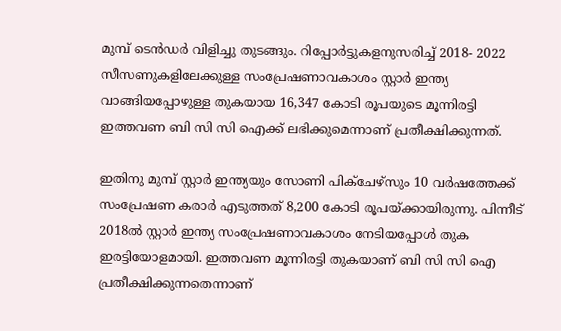മുമ്പ് ടെന്‍ഡര്‍ വിളിച്ചു തുടങ്ങും. റിപ്പോര്‍ട്ടുകളനുസരിച്ച് 2018- 2022 സീസണുകളിലേക്കുള്ള സംപ്രേഷണാവകാശം സ്റ്റാര്‍ ഇന്ത്യ വാങ്ങിയപ്പോഴുള്ള തുകയായ 16,347 കോടി രൂപയുടെ മൂന്നിരട്ടി ഇത്തവണ ബി സി സി ഐക്ക് ലഭിക്കുമെന്നാണ് പ്രതീക്ഷിക്കുന്നത്.

ഇതിനു മുമ്പ് സ്റ്റാര്‍ ഇന്ത്യയും സോണി പിക്ചേഴ്സും 10 വര്‍ഷത്തേക്ക് സംപ്രേഷണ കരാര്‍ എടുത്തത് 8,200 കോടി രൂപയ്ക്കായിരുന്നു. പിന്നീട് 2018ല്‍ സ്റ്റാര്‍ ഇന്ത്യ സംപ്രേഷണാവകാശം നേടിയപ്പോള്‍ തുക ഇരട്ടിയോളമായി. ഇത്തവണ മൂന്നിരട്ടി തുകയാണ് ബി സി സി ഐ പ്രതീക്ഷിക്കുന്നതെന്നാണ്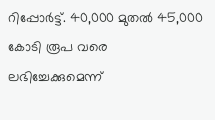റിപ്പോര്‍ട്ട്. 40,000 മുതല്‍ 45,000 കോടി രൂപ വരെ ലഭിച്ചേക്കുമെന്ന്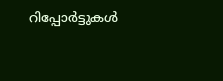റിപ്പോര്‍ട്ടുകള്‍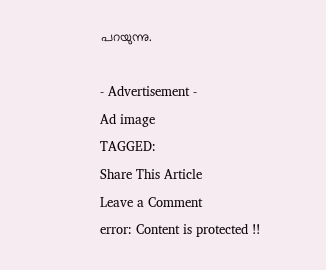പറയുന്നു.

- Advertisement -
Ad image
TAGGED:
Share This Article
Leave a Comment
error: Content is protected !!